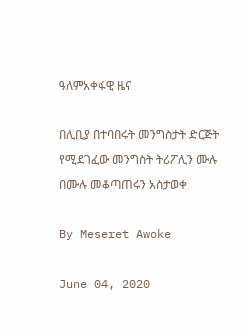ዓለምአቀፋዊ ዜና

በሊቢያ በተባበሩት መንግስታት ድርጅት የሚደገፈው መንግስት ትሪፖሊን ሙሉ በሙሉ መቆጣጠሩን አስታወቀ

By Meseret Awoke

June 04, 2020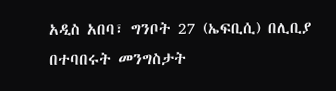አዲስ አበባ፣ ግንቦት 27 (ኤፍቢሲ) በሊቢያ በተባበሩት መንግስታት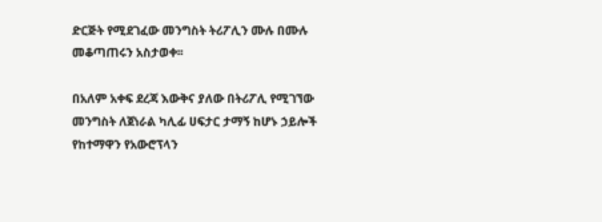ድርጅት የሚደገፈው መንግስት ትሪፖሊን ሙሉ በሙሉ መቆጣጠሩን አስታወቀ፡፡

በአለም አቀፍ ደረጃ እውቅና ያለው በትሪፖሊ የሚገኘው መንግስት ለጀነራል ካሊፊ ሀፍታር ታማኝ ከሆኑ ኃይሎች የከተማዋን የአውሮፕላን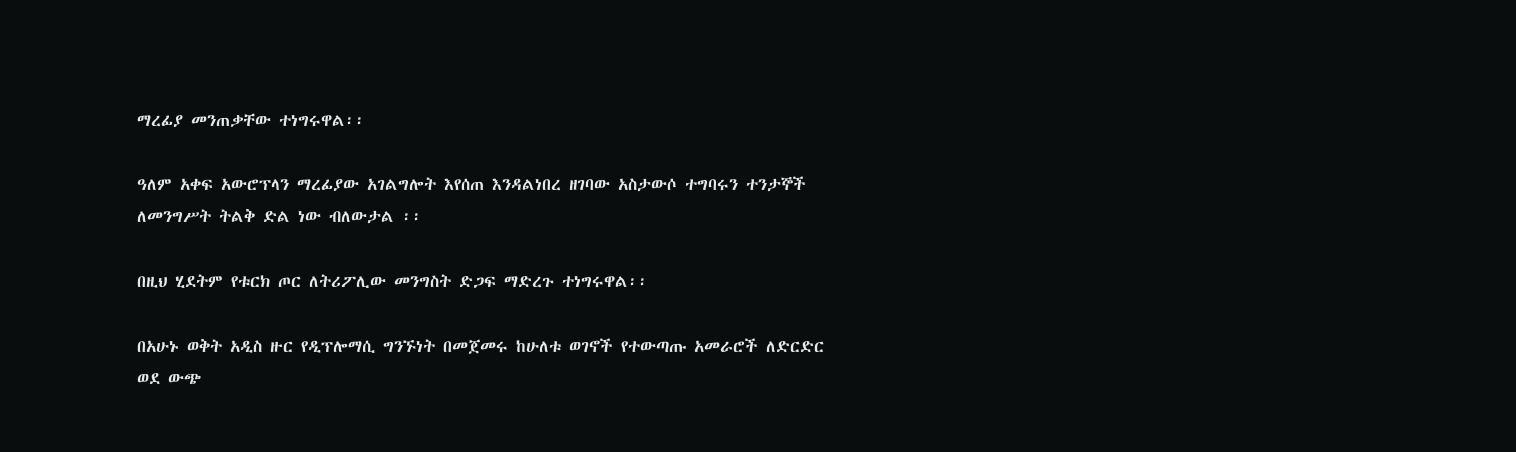ማረፊያ መንጠቃቸው ተነግሩዋል፡፡

ዓለም አቀፍ አውሮፕላን ማረፊያው አገልግሎት እየሰጠ እንዳልነበረ ዘገባው አስታውሶ ተግባሩን ተንታኞች ለመንግሥት ትልቅ ድል ነው ብለውታል ፡፡

በዚህ ሂደትም የቱርክ ጦር ለትሪፖሊው መንግስት ድጋፍ ማድረጉ ተነግሩዋል፡፡

በአሁኑ ወቅት አዲስ ዙር የዲፕሎማሲ ግንኙነት በመጀመሩ ከሁለቱ ወገኖች የተውጣጡ አመራሮች ለድርድር ወደ ውጭ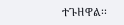ተጉዘዋል፡፡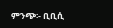ምንጭ፡- ቢቢሲ